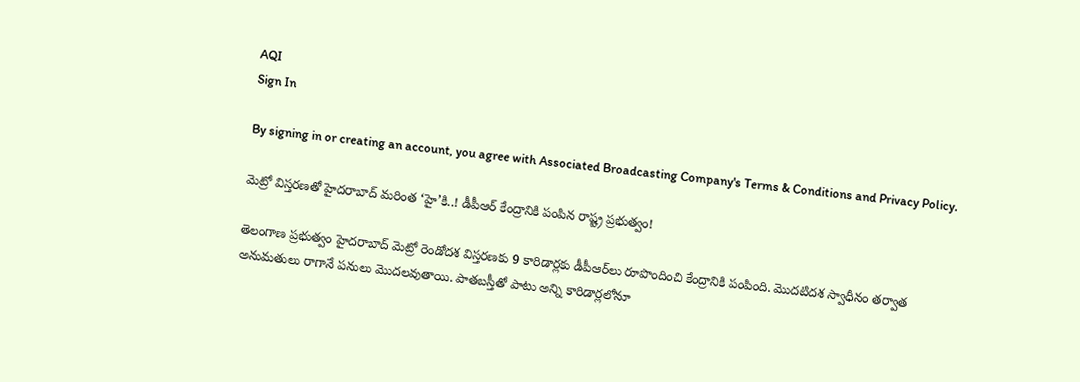AQI
Sign In

By signing in or creating an account, you agree with Associated Broadcasting Company's Terms & Conditions and Privacy Policy.

మెట్రో విస్తరణతో హైదరాబాద్‌ మరింత ‘హై’కి..! డీపీఆర్‌ కేంద్రానికి పంపిన రాష్ట్ర ప్రభుత్వం!

తెలంగాణ ప్రభుత్వం హైదరాబాద్ మెట్రో రెండోదశ విస్తరణకు 9 కారిడార్లకు డీపీఆర్‌లు రూపొందించి కేంద్రానికి పంపింది. మొదటిదశ స్వాధీనం తర్వాత అనుమతులు రాగానే పనులు మొదలవుతాయి. పాతబస్తీతో పాటు అన్ని కారిడార్లలోనూ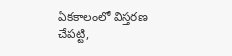ఏకకాలంలో విస్తరణ చేపట్టి,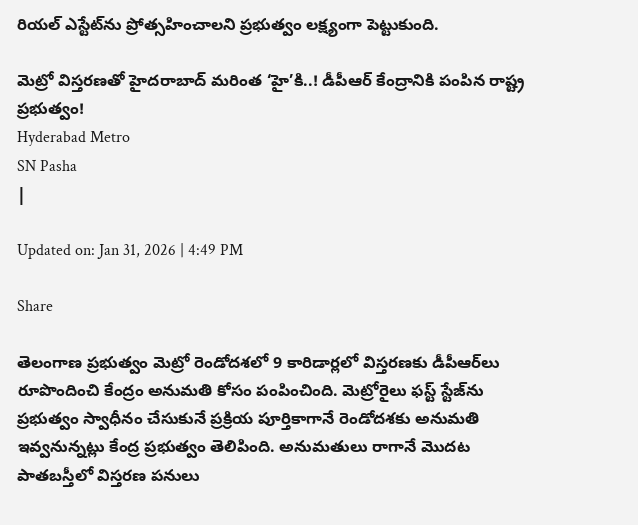రియల్ ఎస్టేట్‌ను ప్రోత్సహించాలని ప్రభుత్వం లక్ష్యంగా పెట్టుకుంది.

మెట్రో విస్తరణతో హైదరాబాద్‌ మరింత ‘హై’కి..! డీపీఆర్‌ కేంద్రానికి పంపిన రాష్ట్ర ప్రభుత్వం!
Hyderabad Metro
SN Pasha
|

Updated on: Jan 31, 2026 | 4:49 PM

Share

తెలంగాణ ప్రభుత్వం మెట్రో రెండోదశలో 9 కారిడార్లలో విస్తరణకు డీపీఆర్‌లు రూపొందించి కేంద్రం అనుమతి కోసం పంపించింది. మెట్రోరైలు ఫస్ట్‌ స్టేజ్‌ను ప్రభుత్వం స్వాధీనం చేసుకునే ప్రక్రియ పూర్తికాగానే రెండోదశకు అనుమతి ఇవ్వనున్నట్లు కేంద్ర ప్రభుత్వం తెలిపింది. అనుమతులు రాగానే మొదట పాతబస్తీలో విస్తరణ పనులు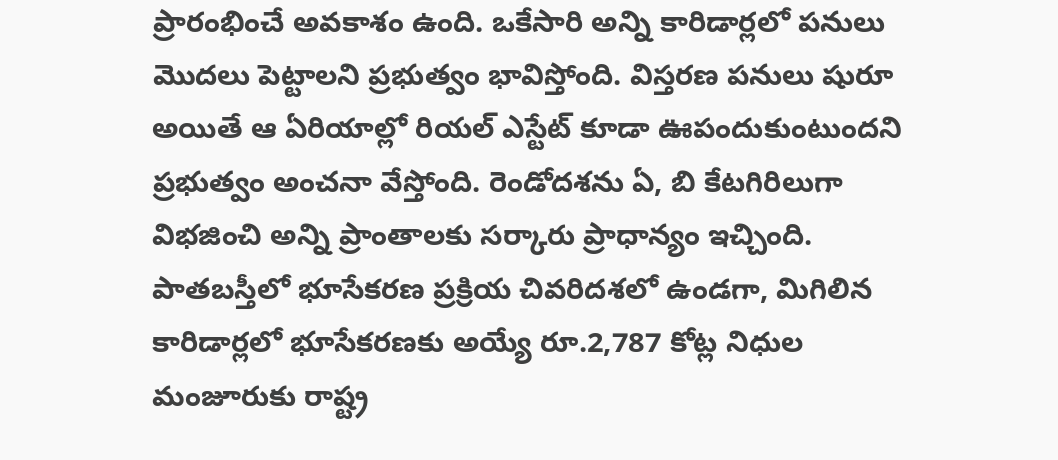ప్రారంభించే అవకాశం ఉంది. ఒకేసారి అన్ని కారిడార్లలో పనులు మొదలు పెట్టాలని ప్రభుత్వం భావిస్తోంది. విస్తరణ పనులు షురూ అయితే ఆ ఏరియాల్లో రియల్‌ ఎస్టేట్‌ కూడా ఊపందుకుంటుందని ప్రభుత్వం అంచనా వేస్తోంది. రెండోదశను ఏ, బి కేటగిరిలుగా విభజించి అన్ని ప్రాంతాలకు సర్కారు ప్రాధాన్యం ఇచ్చింది. పాతబస్తీలో భూసేకరణ ప్రక్రియ చివరిదశలో ఉండగా, మిగిలిన కారిడార్లలో భూసేకరణకు అయ్యే రూ.2,787 కోట్ల నిధుల మంజూరుకు రాష్ట్ర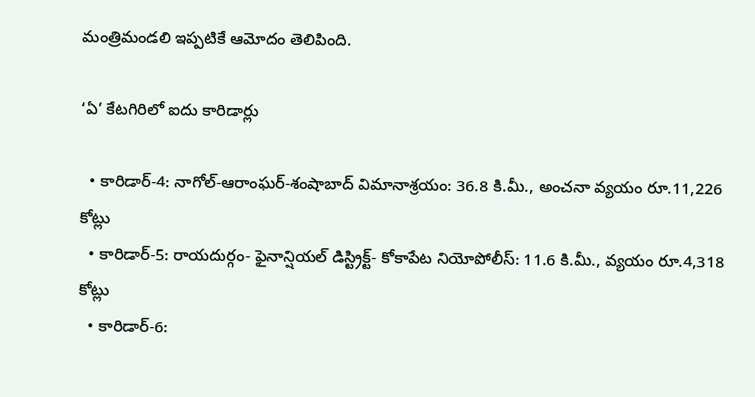మంత్రిమండలి ఇప్పటికే ఆమోదం తెలిపింది.

‘ఏ’ కేటగిరిలో ఐదు కారిడార్లు

  • కారిడార్‌-4: నాగోల్‌-ఆరాంఘర్‌-శంషాబాద్‌ విమానాశ్రయం: 36.8 కి.మీ., అంచనా వ్యయం రూ.11,226 కోట్లు
  • కారిడార్‌-5: రాయదుర్గం- ఫైనాన్షియల్‌ డిస్ట్రిక్ట్‌- కోకాపేట నియోపోలీస్‌: 11.6 కి.మీ., వ్యయం రూ.4,318 కోట్లు
  • కారిడార్‌-6: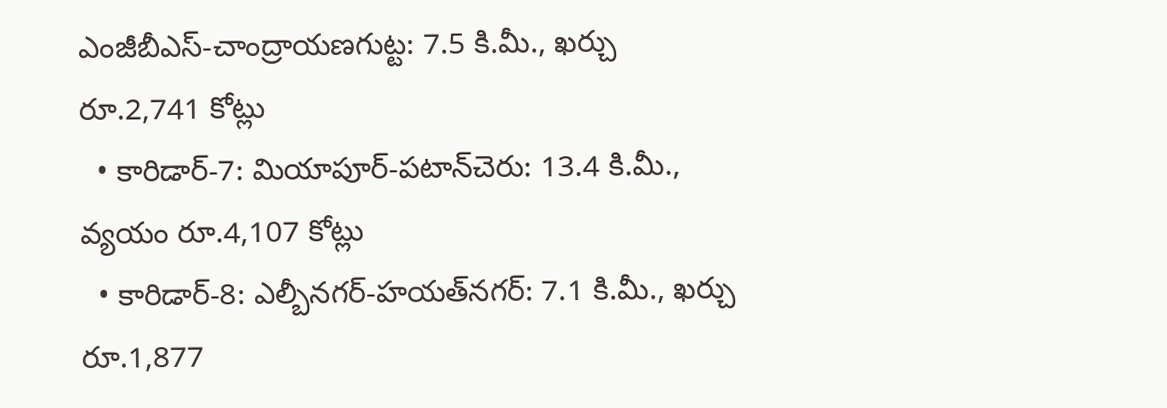ఎంజీబీఎస్‌-చాంద్రాయణగుట్ట: 7.5 కి.మీ., ఖర్చు రూ.2,741 కోట్లు
  • కారిడార్‌-7: మియాపూర్‌-పటాన్‌చెరు: 13.4 కి.మీ., వ్యయం రూ.4,107 కోట్లు
  • కారిడార్‌-8: ఎల్బీనగర్‌-హయత్‌నగర్‌: 7.1 కి.మీ., ఖర్చు రూ.1,877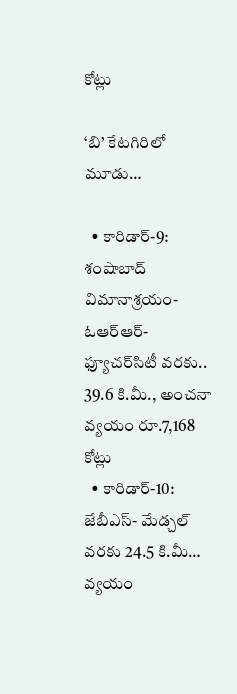కోట్లు

‘బి’ కేటగిరిలో మూడు…

  • కారిడార్‌-9: శంషాబాద్‌ విమానాశ్రయం- ఓఆర్‌ఆర్‌- ఫ్యూచర్‌సిటీ వరకు.. 39.6 కి.మీ., అంచనా వ్యయం రూ.7,168 కోట్లు
  • కారిడార్‌-10: జేబీఎస్‌- మేడ్చల్‌ వరకు 24.5 కి.మీ… వ్యయం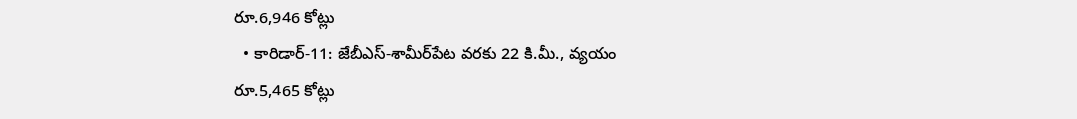రూ.6,946 కోట్లు
  • కారిడార్‌-11: జేబీఎస్‌-శామీర్‌పేట వరకు 22 కి.మీ., వ్యయం రూ.5,465 కోట్లు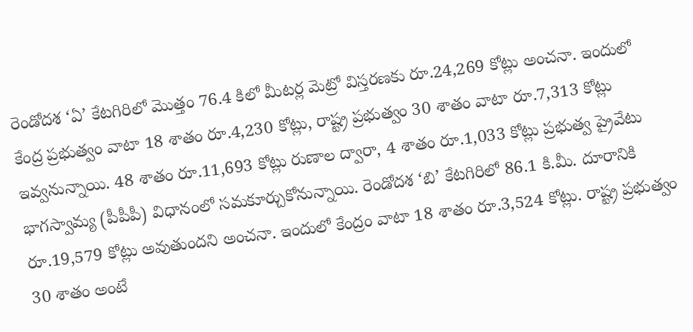రెండోదశ ‘ఏ’ కేటగిరిలో మొత్తం 76.4 కిలో మీటర్ల మెట్రో విస్తరణకు రూ.24,269 కోట్లు అంచనా. ఇందులో కేంద్ర ప్రభుత్వం వాటా 18 శాతం రూ.4,230 కోట్లు, రాష్ట్ర ప్రభుత్వం 30 శాతం వాటా రూ.7,313 కోట్లు ఇవ్వనున్నాయి. 48 శాతం రూ.11,693 కోట్లు రుణాల ద్వారా, 4 శాతం రూ.1,033 కోట్లు ప్రభుత్వ ప్రైవేటు భాగస్వామ్య (పీపీపీ) విధానంలో సమకూర్చుకోనున్నాయి. రెండోదశ ‘బి’ కేటగిరిలో 86.1 కి.మీ. దూరానికి రూ.19,579 కోట్లు అవుతుందని అంచనా. ఇందులో కేంద్రం వాటా 18 శాతం రూ.3,524 కోట్లు. రాష్ట్ర ప్రభుత్వం 30 శాతం అంటే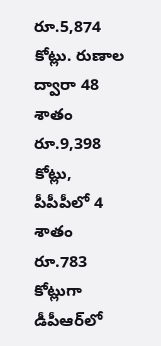రూ.5,874 కోట్లు. రుణాల ద్వారా 48 శాతం రూ.9,398 కోట్లు, పీపీపీలో 4 శాతం రూ.783 కోట్లుగా డీపీఆర్‌లో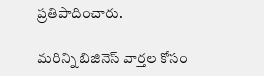ప్రతిపాదించారు.

మరిన్ని బిజినెస్‌ వార్తల కోసం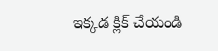ఇక్కడ క్లిక్‌ చేయండి